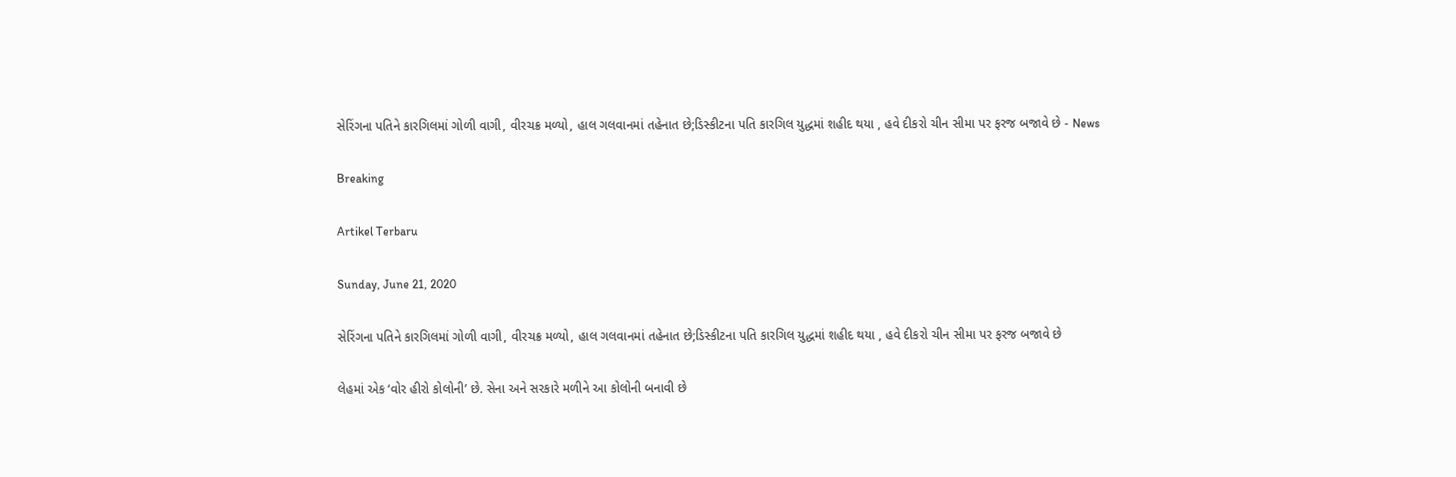સેરિંગના પતિને કારગિલમાં ગોળી વાગી, વીરચક્ર મળ્યો, હાલ ગલવાનમાં તહેનાત છે;ડિસ્કીટના પતિ કારગિલ યુદ્ધમાં શહીદ થયા , હવે દીકરો ચીન સીમા પર ફરજ બજાવે છે - News

Breaking

Artikel Terbaru

Sunday, June 21, 2020

સેરિંગના પતિને કારગિલમાં ગોળી વાગી, વીરચક્ર મળ્યો, હાલ ગલવાનમાં તહેનાત છે;ડિસ્કીટના પતિ કારગિલ યુદ્ધમાં શહીદ થયા , હવે દીકરો ચીન સીમા પર ફરજ બજાવે છે

લેહમાં એક ‘વોર હીરો કોલોની’ છે. સેના અને સરકારે મળીને આ કોલોની બનાવી છે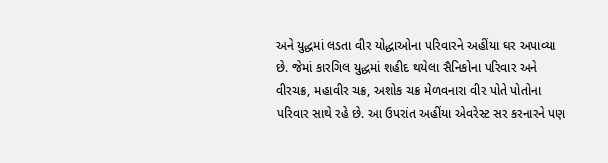અને યુદ્ધમાં લડતા વીર યોદ્ધાઓના પરિવારને અહીંયા ઘર અપાવ્યા છે. જેમાં કારગિલ યુદ્ધમાં શહીદ થયેલા સૈનિકોના પરિવાર અને વીરચક્ર, મહાવીર ચક્ર, અશોક ચક્ર મેળવનારા વીર પોતે પોતોના પરિવાર સાથે રહે છે. આ ઉપરાંત અહીંયા એવરેસ્ટ સર કરનારને પણ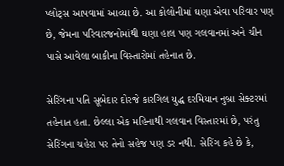પ્લોટ્સ આપવામાં આવ્યા છે. આ કોલોનીમાં ઘણા એવા પરિવાર પણ છે, જેમના પરિવારજનોમાંથી ઘણા હાલ પણ ગલવાનમાં અને ચીન પાસે આવેલા બાકીના વિસ્તારોમાં તહેનાત છે.

સેરિંગના પતિ સૂબેદાર દોરજે કારગિલ યુદ્ધ દરમિયાન નુબ્રા સેક્ટરમાં તહેનાત હતા. છેલ્લા એક મહિનાથી ગલવાન વિસ્તારમાં છે, પરંતુ સેરિંગના ચહેરા પર તેનો સહેજ પણ ડર નથી. સેરિંગ કહે છે કે,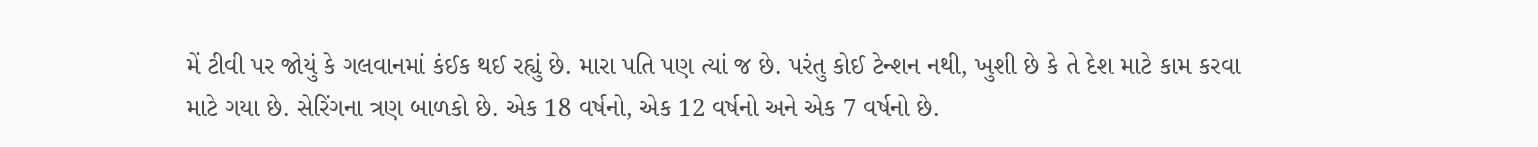મેં ટીવી પર જોયું કે ગલવાનમાં કંઈક થઈ રહ્યું છે. મારા પતિ પણ ત્યાં જ છે. પરંતુ કોઈ ટેન્શન નથી, ખુશી છે કે તે દેશ માટે કામ કરવા માટે ગયા છે. સેરિંગના ત્રણ બાળકો છે. એક 18 વર્ષનો, એક 12 વર્ષનો અને એક 7 વર્ષનો છે.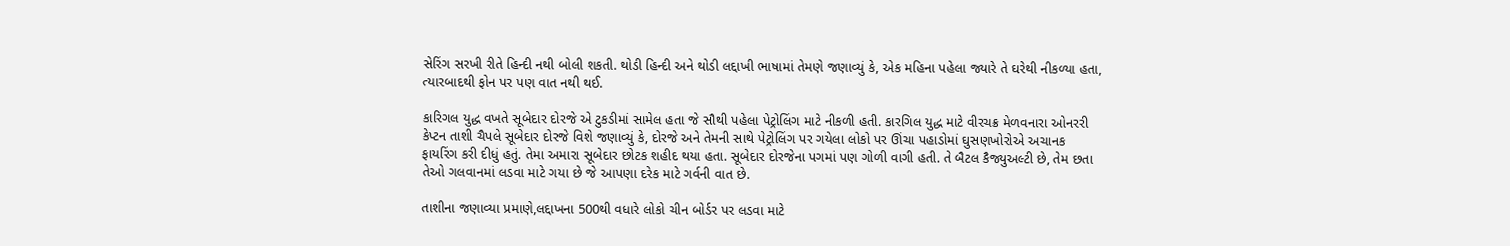સેરિંગ સરખી રીતે હિન્દી નથી બોલી શકતી. થોડી હિન્દી અને થોડી લદ્દાખી ભાષામાં તેમણે જણાવ્યું કે, એક મહિના પહેલા જ્યારે તે ઘરેથી નીકળ્યા હતા, ત્યારબાદથી ફોન પર પણ વાત નથી થઈ.

કારિગલ યુદ્ધ વખતે સૂબેદાર દોરજે એ ટુકડીમાં સામેલ હતા જે સૌથી પહેલા પેટ્રોલિંગ માટે નીકળી હતી. કારગિલ યુદ્ધ માટે વીરચક્ર મેળવનારા ઓનરરી કેપ્ટન તાશી ચૈપલે સૂબેદાર દોરજે વિશે જણાવ્યું કે, દોરજે અને તેમની સાથે પેટ્રોલિંગ પર ગયેલા લોકો પર ઊંચા પહાડોમાં ઘુસણખોરોએ અચાનક ફાયરિંગ કરી દીધું હતું. તેમા અમારા સૂબેદાર છોટક શહીદ થયા હતા. સૂબેદાર દોરજેના પગમાં પણ ગોળી વાગી હતી. તે બૈટલ કૈજ્યુઅલ્ટી છે, તેમ છતા તેઓ ગલવાનમાં લડવા માટે ગયા છે જે આપણા દરેક માટે ગર્વની વાત છે.

તાશીના જણાવ્યા પ્રમાણે,લદ્દાખના 500થી વધારે લોકો ચીન બોર્ડર પર લડવા માટે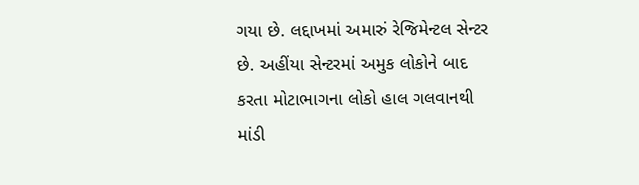ગયા છે. લદ્દાખમાં અમારું રેજિમેન્ટલ સેન્ટર છે. અહીંયા સેન્ટરમાં અમુક લોકોને બાદ કરતા મોટાભાગના લોકો હાલ ગલવાનથી માંડી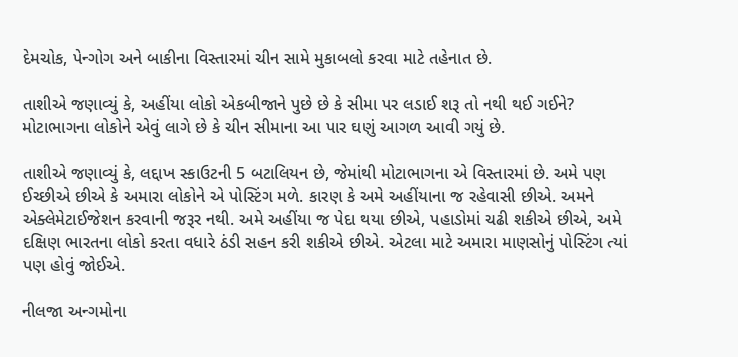દેમચોક, પેન્ગોગ અને બાકીના વિસ્તારમાં ચીન સામે મુકાબલો કરવા માટે તહેનાત છે.

તાશીએ જણાવ્યું કે, અહીંયા લોકો એકબીજાને પુછે છે કે સીમા પર લડાઈ શરૂ તો નથી થઈ ગઈને? મોટાભાગના લોકોને એવું લાગે છે કે ચીન સીમાના આ પાર ઘણું આગળ આવી ગયું છે.

તાશીએ જણાવ્યું કે, લદ્દાખ સ્કાઉટની 5 બટાલિયન છે, જેમાંથી મોટાભાગના એ વિસ્તારમાં છે. અમે પણ ઈચ્છીએ છીએ કે અમારા લોકોને એ પોસ્ટિંગ મળે. કારણ કે અમે અહીંયાના જ રહેવાસી છીએ. અમને એક્લેમેટાઈજેશન કરવાની જરૂર નથી. અમે અહીંયા જ પેદા થયા છીએ, પહાડોમાં ચઢી શકીએ છીએ, અમે દક્ષિણ ભારતના લોકો કરતા વધારે ઠંડી સહન કરી શકીએ છીએ. એટલા માટે અમારા માણસોનું પોસ્ટિંગ ત્યાં પણ હોવું જોઈએ.

નીલજા અન્ગમોના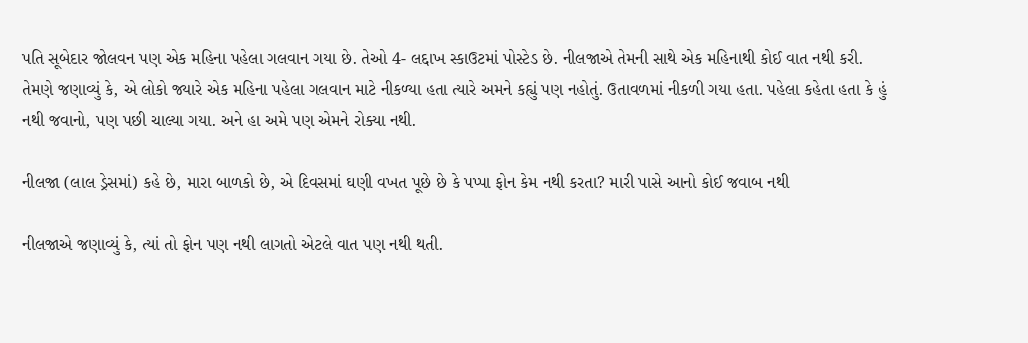પતિ સૂબેદાર જોલવન પણ એક મહિના પહેલા ગલવાન ગયા છે. તેઓ 4- લદ્દાખ સ્કાઉટમાં પોસ્ટેડ છે. નીલજાએ તેમની સાથે એક મહિનાથી કોઈ વાત નથી કરી. તેમણે જણાવ્યું કે, એ લોકો જ્યારે એક મહિના પહેલા ગલવાન માટે નીકળ્યા હતા ત્યારે અમને કહ્યું પણ નહોતું. ઉતાવળમાં નીકળી ગયા હતા. પહેલા કહેતા હતા કે હું નથી જવાનો, પણ પછી ચાલ્યા ગયા. અને હા અમે પણ એમને રોક્યા નથી.

નીલજા (લાલ ડ્રેસમાં) કહે છે, મારા બાળકો છે, એ દિવસમાં ઘણી વખત પૂછે છે કે પપ્પા ફોન કેમ નથી કરતા? મારી પાસે આનો કોઈ જવાબ નથી

નીલજાએ જણાવ્યું કે, ત્યાં તો ફોન પણ નથી લાગતો એટલે વાત પણ નથી થતી.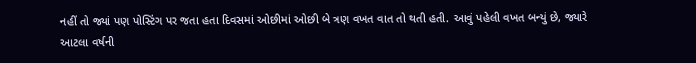નહીં તો જ્યાં પણ પોસ્ટિંગ પર જતા હતા દિવસમાં ઓછીમાં ઓછી બે ત્રણ વખત વાત તો થતી હતી. આવું પહેલી વખત બન્યું છે, જ્યારે આટલા વર્ષની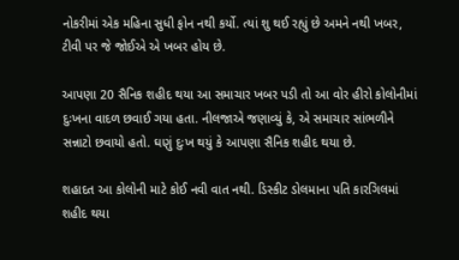નોકરીમાં એક મહિના સુધી ફોન નથી કર્યો. ત્યાં શુ થઈ રહ્યું છે અમને નથી ખબર, ટીવી પર જે જોઈએ એ ખબર હોય છે.

આપણા 20 સૈનિક શહીદ થયા આ સમાચાર ખબર પડી તો આ વોર હીરો કોલોનીમાં દુઃખના વાદળ છવાઈ ગયા હતા. નીલજાએ જણાવ્યું કે, એ સમાચાર સાંભળીને સન્નાટો છવાયો હતો. ઘણું દુઃખ થયું કે આપણા સૈનિક શહીદ થયા છે.

શહાદત આ કોલોની માટે કોઈ નવી વાત નથી. ડિસ્કીટ ડોલમાના પતિ કારગિલમાં શહીદ થયા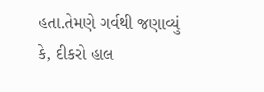હતા.તેમણે ગર્વથી જણાવ્યું કે, દીકરો હાલ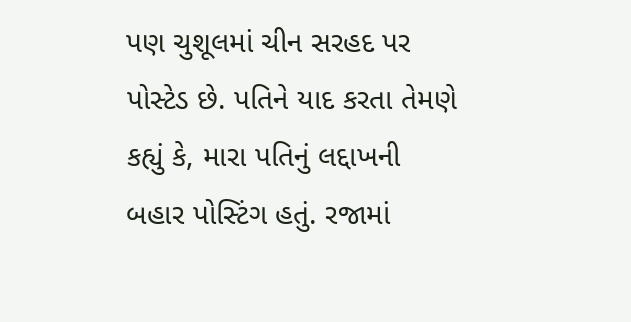પણ ચુશૂલમાં ચીન સરહદ પર પોસ્ટેડ છે. પતિને યાદ કરતા તેમણે કહ્યું કે, મારા પતિનું લદ્દાખની બહાર પોસ્ટિંગ હતું. રજામાં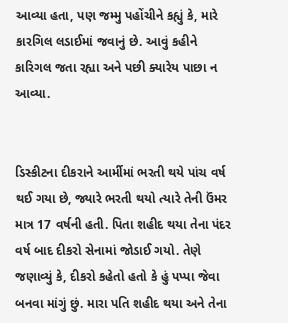આવ્યા હતા, પણ જમ્મુ પહોંચીને કહ્યું કે, મારે કારગિલ લડાઈમાં જવાનું છે. આવું કહીને કારિગલ જતા રહ્યા અને પછી ક્યારેય પાછા ન આવ્યા.


ડિસ્કીટના દીકરાને આર્મીમાં ભરતી થયે પાંચ વર્ષ થઈ ગયા છે, જ્યારે ભરતી થયો ત્યારે તેની ઉંમર માત્ર 17 વર્ષની હતી. પિતા શહીદ થયા તેના પંદર વર્ષ બાદ દીકરો સેનામાં જોડાઈ ગયો. તેણે જણાવ્યું કે, દીકરો કહેતો હતો કે હું પપ્પા જેવા બનવા માંગું છું. મારા પતિ શહીદ થયા અને તેના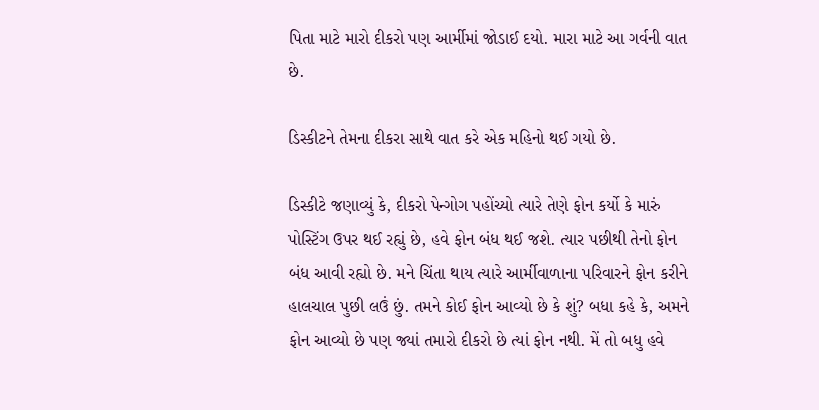પિતા માટે મારો દીકરો પણ આર્મીમાં જોડાઈ દયો. મારા માટે આ ગર્વની વાત છે.

ડિસ્કીટને તેમના દીકરા સાથે વાત કરે એક મહિનો થઈ ગયો છે.

ડિસ્કીટે જણાવ્યું કે, દીકરો પેન્ગોગ પહોંચ્યો ત્યારે તેણે ફોન કર્યો કે મારું પોસ્ટિંગ ઉપર થઈ રહ્યું છે, હવે ફોન બંધ થઈ જશે. ત્યાર પછીથી તેનો ફોન બંધ આવી રહ્યો છે. મને ચિંતા થાય ત્યારે આર્મીવાળાના પરિવારને ફોન કરીને હાલચાલ પુછી લઉં છું. તમને કોઈ ફોન આવ્યો છે કે શું? બધા કહે કે, અમને ફોન આવ્યો છે પણ જ્યાં તમારો દીકરો છે ત્યાં ફોન નથી. મેં તો બધુ હવે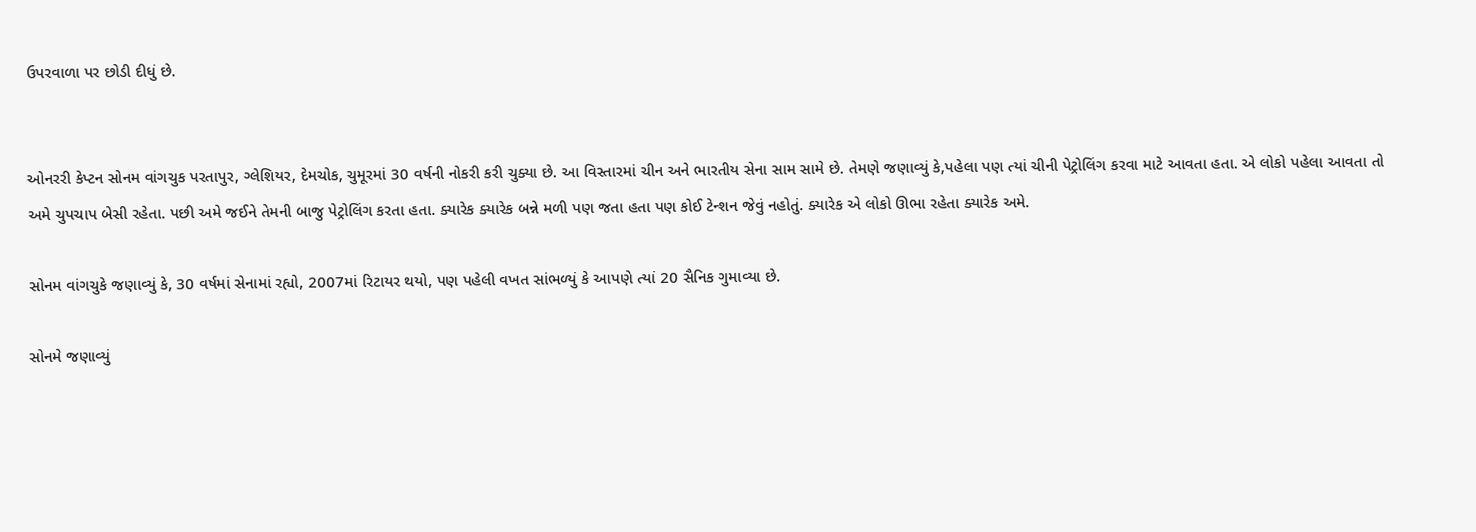ઉપરવાળા પર છોડી દીધું છે.


ઓનરરી કેપ્ટન સોનમ વાંગચુક પરતાપુર, ગ્લેશિયર, દેમચોક, ચુમૂરમાં 30 વર્ષની નોકરી કરી ચુક્યા છે. આ વિસ્તારમાં ચીન અને ભારતીય સેના સામ સામે છે. તેમણે જણાવ્યું કે,પહેલા પણ ત્યાં ચીની પેટ્રોલિંગ કરવા માટે આવતા હતા. એ લોકો પહેલા આવતા તો અમે ચુપચાપ બેસી રહેતા. પછી અમે જઈને તેમની બાજુ પેટ્રોલિંગ કરતા હતા. ક્યારેક ક્યારેક બન્ને મળી પણ જતા હતા પણ કોઈ ટેન્શન જેવું નહોતું. ક્યારેક એ લોકો ઊભા રહેતા ક્યારેક અમે.

સોનમ વાંગચુકે જણાવ્યું કે, 30 વર્ષમાં સેનામાં રહ્યો, 2007માં રિટાયર થયો, પણ પહેલી વખત સાંભળ્યું કે આપણે ત્યાં 20 સૈનિક ગુમાવ્યા છે.

સોનમે જણાવ્યું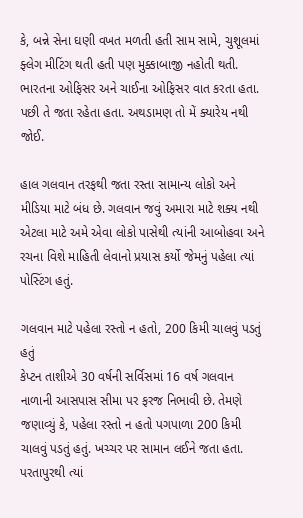કે, બન્ને સેના ઘણી વખત મળતી હતી સામ સામે, ચુશૂલમાં ફ્લેગ મીટિંગ થતી હતી પણ મુક્કાબાજી નહોતી થતી. ભારતના ઓફિસર અને ચાઈના ઓફિસર વાત કરતા હતા. પછી તે જતા રહેતા હતા. અથડામણ તો મેં ક્યારેય નથી જોઈ.

હાલ ગલવાન તરફથી જતા રસ્તા સામાન્ય લોકો અને મીડિયા માટે બંધ છે. ગલવાન જવું અમારા માટે શક્ય નથી એટલા માટે અમે એવા લોકો પાસેથી ત્યાંની આબોહવા અને રચના વિશે માહિતી લેવાનો પ્રયાસ કર્યો જેમનું પહેલા ત્યાં પોસ્ટિંગ હતું.

ગલવાન માટે પહેલા રસ્તો ન હતો, 200 કિમી ચાલવું પડતું હતું
કેપ્ટન તાશીએ 30 વર્ષની સર્વિસમાં 16 વર્ષ ગલવાન નાળાની આસપાસ સીમા પર ફરજ નિભાવી છે. તેમણે જણાવ્યું કે, પહેલા રસ્તો ન હતો પગપાળા 200 કિમી ચાલવું પડતું હતું. ખચ્ચર પર સામાન લઈને જતા હતા. પરતાપુરથી ત્યાં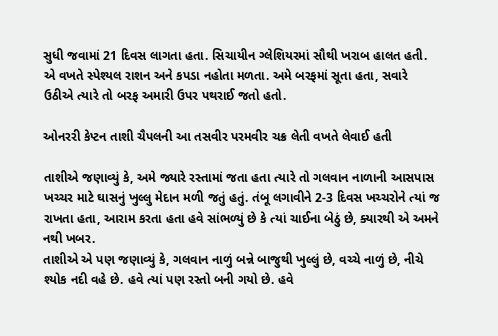સુધી જવામાં 21 દિવસ લાગતા હતા. સિચાયીન ગ્લેશિયરમાં સૌથી ખરાબ હાલત હતી. એ વખતે સ્પેશ્યલ રાશન અને કપડા નહોતા મળતા. અમે બરફમાં સૂતા હતા, સવારે ઉઠીએ ત્યારે તો બરફ અમારી ઉપર પથરાઈ જતો હતો.

ઓનરરી કેપ્ટન તાશી ચૈપલની આ તસવીર પરમવીર ચક્ર લેતી વખતે લેવાઈ હતી

તાશીએ જણાવ્યું કે, અમે જ્યારે રસ્તામાં જતા હતા ત્યારે તો ગલવાન નાળાની આસપાસ ખચ્ચર માટે ઘાસનું ખુલ્લુ મેદાન મળી જતું હતું. તંબૂ લગાવીને 2-3 દિવસ ખચ્ચરોને ત્યાં જ રાખતા હતા, આરામ કરતા હતા હવે સાંભળ્યું છે કે ત્યાં ચાઈના બેઠું છે, ક્યારથી એ અમને નથી ખબર.
તાશીએ એ પણ જણાવ્યું કે, ગલવાન નાળું બન્ને બાજુથી ખુલ્લું છે, વચ્ચે નાળું છે, નીચે શ્યોક નદી વહે છે. હવે ત્યાં પણ રસ્તો બની ગયો છે. હવે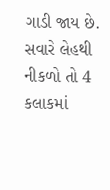ગાડી જાય છે. સવારે લેહથી નીકળો તો 4 કલાકમાં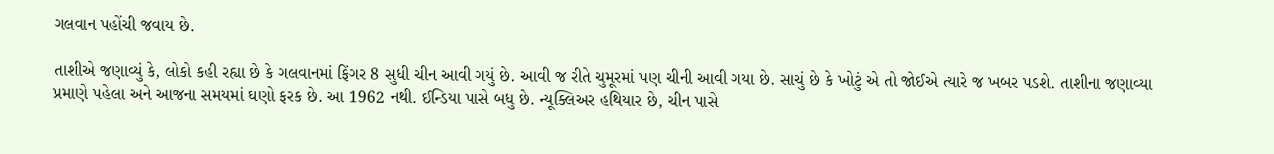ગલવાન પહોંચી જવાય છે.

તાશીએ જણાવ્યું કે, લોકો કહી રહ્યા છે કે ગલવાનમાં ફિંગર 8 સુધી ચીન આવી ગયું છે. આવી જ રીતે ચુમૂરમાં પણ ચીની આવી ગયા છે. સાચું છે કે ખોટું એ તો જોઈએ ત્યારે જ ખબર પડશે. તાશીના જણાવ્યા પ્રમાણે પહેલા અને આજના સમયમાં ઘણો ફરક છે. આ 1962 નથી. ઈન્ડિયા પાસે બધુ છે. ન્યૂક્લિઅર હથિયાર છે, ચીન પાસે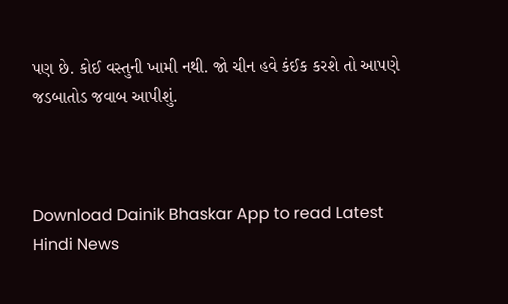પણ છે. કોઈ વસ્તુની ખામી નથી. જો ચીન હવે કંઈક કરશે તો આપણે જડબાતોડ જવાબ આપીશું.



Download Dainik Bhaskar App to read Latest Hindi News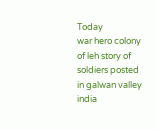Today
war hero colony of leh story of soldiers posted in galwan valley india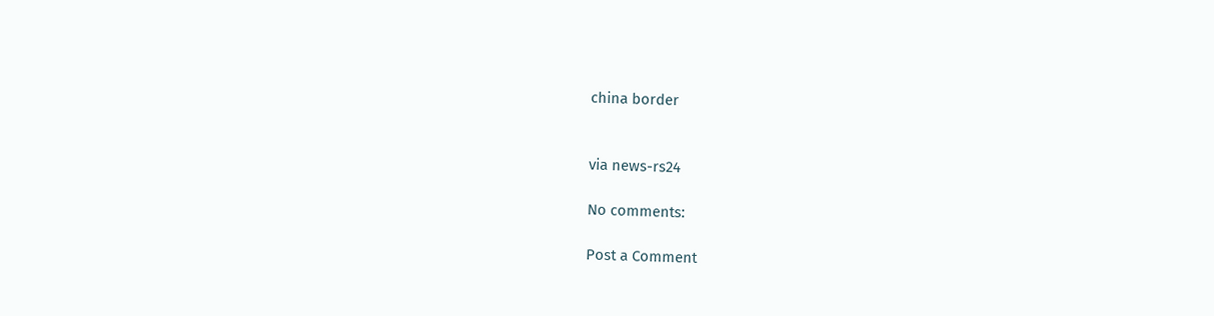china border


via news-rs24

No comments:

Post a Comment